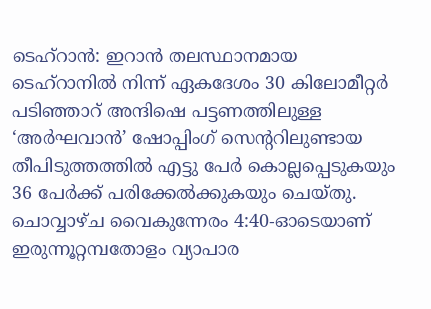ടെഹ്റാൻ: ഇറാൻ തലസ്ഥാനമായ ടെഹ്റാനിൽ നിന്ന് ഏകദേശം 30 കിലോമീറ്റർ പടിഞ്ഞാറ് അന്ദിഷെ പട്ടണത്തിലുള്ള ‘അർഘവാൻ’ ഷോപ്പിംഗ് സെന്ററിലുണ്ടായ തീപിടുത്തത്തിൽ എട്ടു പേർ കൊല്ലപ്പെടുകയും 36 പേർക്ക് പരിക്കേൽക്കുകയും ചെയ്തു. ചൊവ്വാഴ്ച വൈകുന്നേരം 4:40-ഓടെയാണ് ഇരുന്നൂറ്റമ്പതോളം വ്യാപാര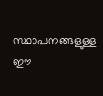സ്ഥാപനങ്ങളുള്ള ഈ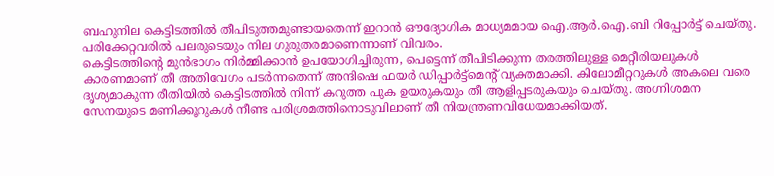ബഹുനില കെട്ടിടത്തിൽ തീപിടുത്തമുണ്ടായതെന്ന് ഇറാൻ ഔദ്യോഗിക മാധ്യമമായ ഐ.ആർ.ഐ.ബി റിപ്പോർട്ട് ചെയ്തു. പരിക്കേറ്റവരിൽ പലരുടെയും നില ഗുരുതരമാണെന്നാണ് വിവരം.
കെട്ടിടത്തിന്റെ മുൻഭാഗം നിർമ്മിക്കാൻ ഉപയോഗിച്ചിരുന്ന, പെട്ടെന്ന് തീപിടിക്കുന്ന തരത്തിലുള്ള മെറ്റീരിയലുകൾ കാരണമാണ് തീ അതിവേഗം പടർന്നതെന്ന് അന്ദിഷെ ഫയർ ഡിപ്പാർട്ട്മെന്റ് വ്യക്തമാക്കി. കിലോമീറ്ററുകൾ അകലെ വരെ ദൃശ്യമാകുന്ന രീതിയിൽ കെട്ടിടത്തിൽ നിന്ന് കറുത്ത പുക ഉയരുകയും തീ ആളിപ്പടരുകയും ചെയ്തു. അഗ്നിശമന സേനയുടെ മണിക്കൂറുകൾ നീണ്ട പരിശ്രമത്തിനൊടുവിലാണ് തീ നിയന്ത്രണവിധേയമാക്കിയത്.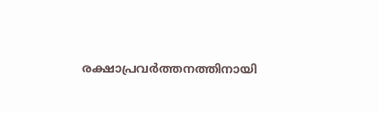രക്ഷാപ്രവർത്തനത്തിനായി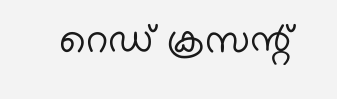റെഡ് ക്രസന്റ്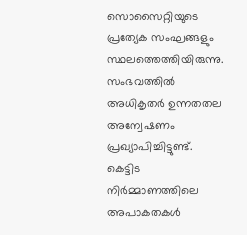സൊസൈറ്റിയുടെ പ്രത്യേക സംഘങ്ങളും സ്ഥലത്തെത്തിയിരുന്നു.
സംഭവത്തിൽ അധികൃതർ ഉന്നതതല അന്വേഷണം പ്രഖ്യാപിച്ചിട്ടുണ്ട്. കെട്ടിട നിർമ്മാണത്തിലെ അപാകതകൾ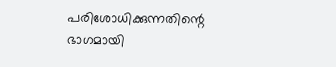പരിശോധിക്കുന്നതിന്റെ ഭാഗമായി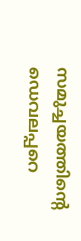സമുച്ചയത്തിന്റെ ഡെവലപ്പറെ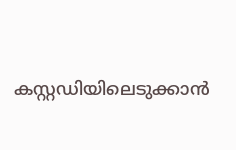കസ്റ്റഡിയിലെടുക്കാൻ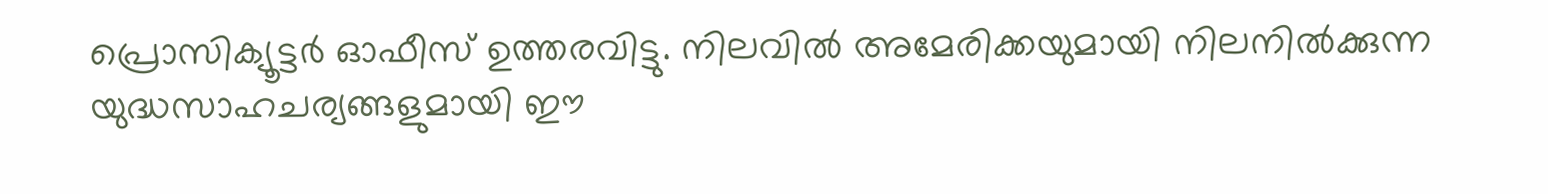പ്രൊസിക്യൂട്ടർ ഓഫീസ് ഉത്തരവിട്ടു. നിലവിൽ അമേരിക്കയുമായി നിലനിൽക്കുന്ന യുദ്ധസാഹചര്യങ്ങളുമായി ഈ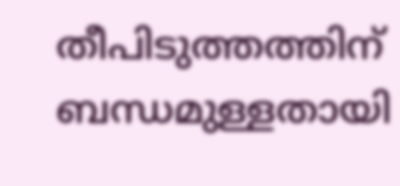തീപിടുത്തത്തിന് ബന്ധമുള്ളതായി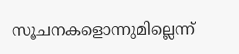സൂചനകളൊന്നുമില്ലെന്ന്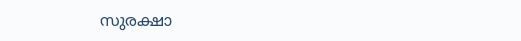സുരക്ഷാ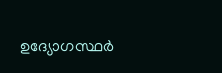ഉദ്യോഗസ്ഥർ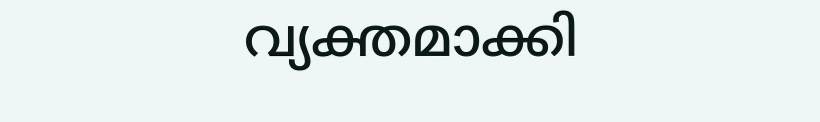വ്യക്തമാക്കി